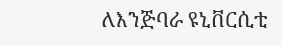ለእንጅባራ ዩኒቨርሲቲ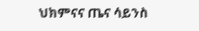ህክምናና ጤና ሳይንስ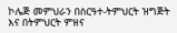ኮሌጅ መምህራን በስርዓተ-ትምህርት ዝግጅት እና በትምህርት ምዘና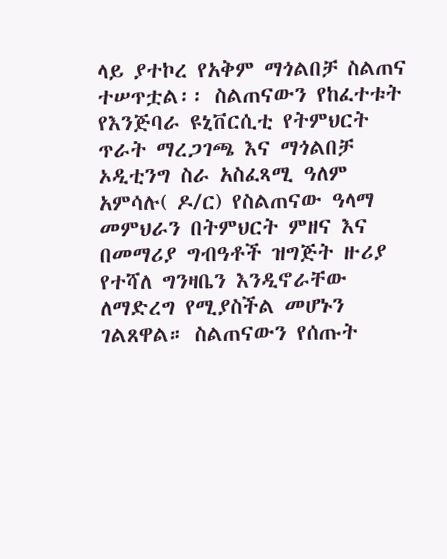ላይ ያተኮረ የአቅም ማጎልበቻ ስልጠና ተሠጥቷል፡፡ ስልጠናውን የከፈተቱት የእንጅባራ ዩኒቨርሲቲ የትምህርት ጥራት ማረጋገጫ እና ማጎልበቻ ኦዲቲንግ ስራ አስፈጻሚ ዓለም አምሳሉ( ዶ/ር) የስልጠናው ዓላማ መምህራን በትምህርት ምዘና እና በመማሪያ ግብዓቶች ዝግጅት ዙሪያ የተሻለ ግንዛቤን እንዲኖራቸው ለማድረግ የሚያስችል መሆኑን ገልጸዋል። ስልጠናውን የሰጡት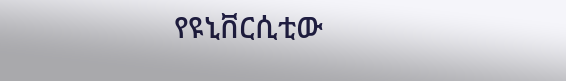የዩኒቨርሲቲው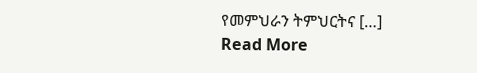የመምህራን ትምህርትና […]
Read More